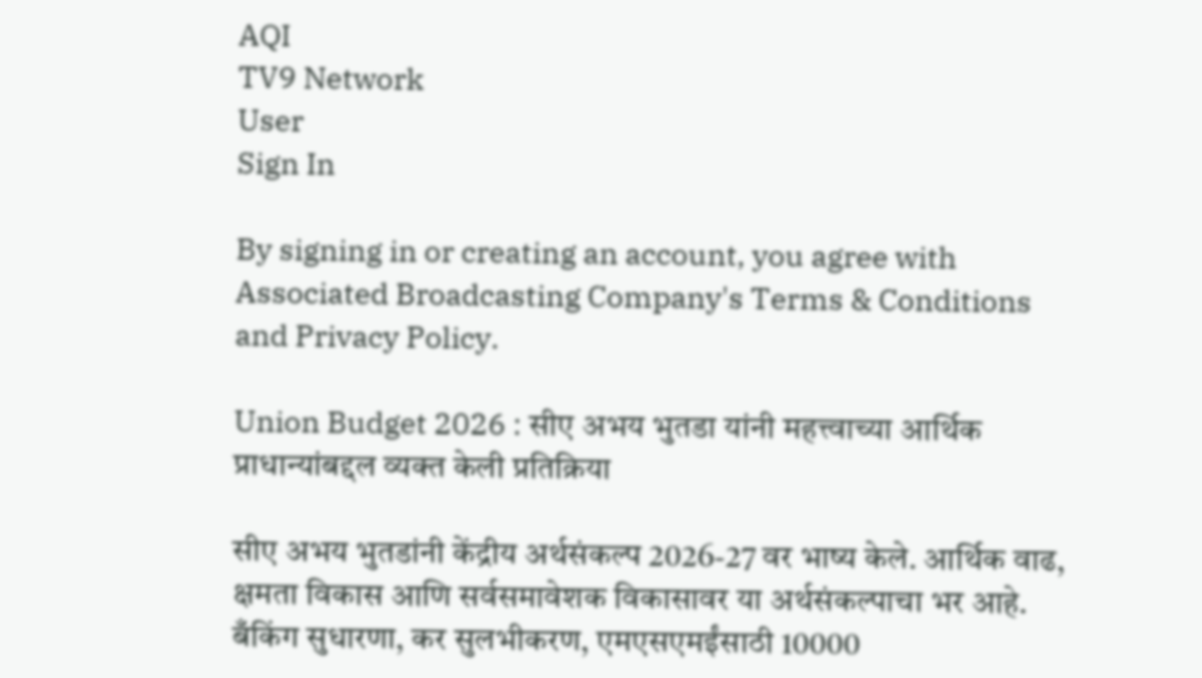AQI
TV9 Network
User
Sign In

By signing in or creating an account, you agree with Associated Broadcasting Company's Terms & Conditions and Privacy Policy.

Union Budget 2026 : सीए अभय भुतडा यांनी महत्त्वाच्या आर्थिक प्राधान्यांबद्दल व्यक्त केली प्रतिक्रिया

सीए अभय भुतडांनी केंद्रीय अर्थसंकल्प 2026-27 वर भाष्य केले. आर्थिक वाढ, क्षमता विकास आणि सर्वसमावेशक विकासावर या अर्थसंकल्पाचा भर आहे. बँकिंग सुधारणा, कर सुलभीकरण, एमएसएमईंसाठी 10000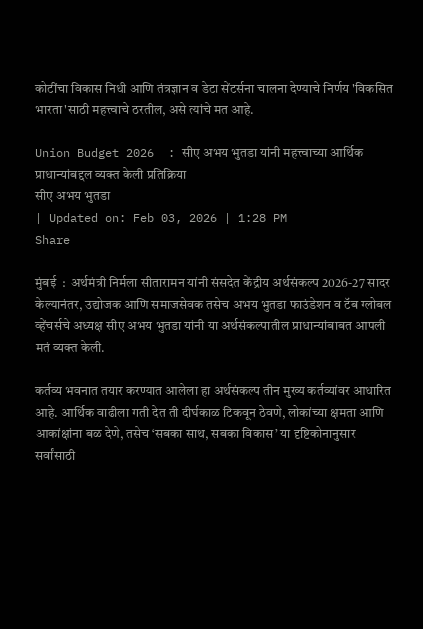कोटींचा विकास निधी आणि तंत्रज्ञान व डेटा सेंटर्सना चालना देण्याचे निर्णय 'विकसित भारता'साठी महत्त्वाचे ठरतील, असे त्यांचे मत आहे.

Union Budget 2026  : सीए अभय भुतडा यांनी महत्त्वाच्या आर्थिक प्राधान्यांबद्दल व्यक्त केली प्रतिक्रिया
सीए अभय भुतडा
| Updated on: Feb 03, 2026 | 1:28 PM
Share

मुंबई  :  अर्थमंत्री निर्मला सीतारामन यांनी संसदेत केंद्रीय अर्थसंकल्प 2026-27 सादर केल्यानंतर, उद्योजक आणि समाजसेवक तसेच अभय भुतडा फाउंडेशन व टॅब ग्लोबल व्हेंचर्सचे अध्यक्ष सीए अभय भुतडा यांनी या अर्थसंकल्पातील प्राधान्यांबाबत आपली मतं व्यक्त केली.

कर्तव्य भवनात तयार करण्यात आलेला हा अर्थसंकल्प तीन मुख्य कर्तव्यांवर आधारित आहे. आर्थिक वाढीला गती देत ती दीर्घकाळ टिकवून ठेवणे, लोकांच्या क्षमता आणि आकांक्षांना बळ देणे, तसेच ‘सबका साथ, सबका विकास’ या दृष्टिकोनानुसार सर्वांसाठी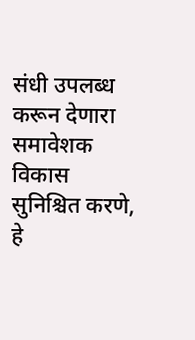संधी उपलब्ध करून देणारा समावेशक विकास सुनिश्चित करणे, हे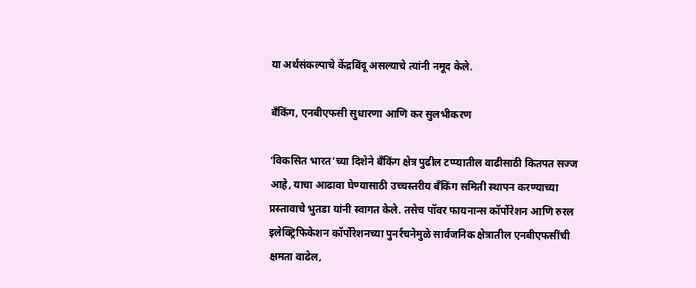या अर्थसंकल्पाचे केंद्रबिंदू असल्याचे त्यांनी नमूद केले.

बँकिंग, एनबीएफसी सुधारणा आणि कर सुलभीकरण

‘विकसित भारत’च्या दिशेने बँकिंग क्षेत्र पुढील टप्प्यातील वाढीसाठी कितपत सज्ज आहे, याचा आढावा घेण्यासाठी उच्चस्तरीय बँकिंग समिती स्थापन करण्याच्या प्रस्तावाचे भुतडा यांनी स्वागत केले. तसेच पॉवर फायनान्स कॉर्पोरेशन आणि रुरल इलेक्ट्रिफिकेशन कॉर्पोरेशनच्या पुनर्रचनेमुळे सार्वजनिक क्षेत्रातील एनबीएफसींची क्षमता वाढेल,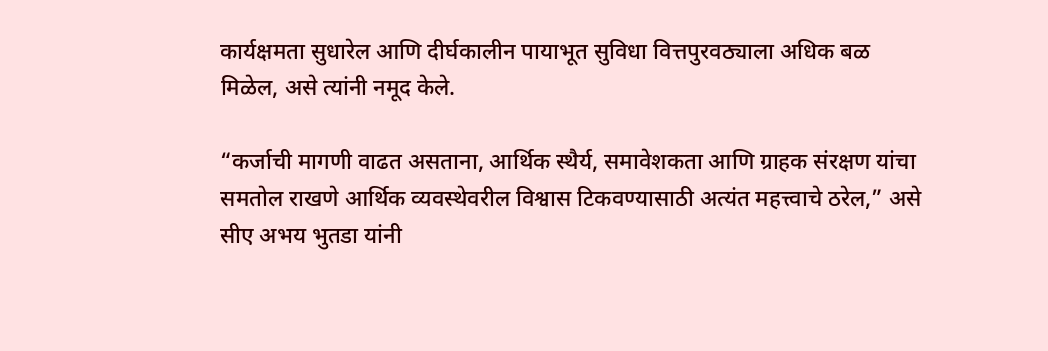कार्यक्षमता सुधारेल आणि दीर्घकालीन पायाभूत सुविधा वित्तपुरवठ्याला अधिक बळ मिळेल, असे त्यांनी नमूद केले.

“कर्जाची मागणी वाढत असताना, आर्थिक स्थैर्य, समावेशकता आणि ग्राहक संरक्षण यांचा समतोल राखणे आर्थिक व्यवस्थेवरील विश्वास टिकवण्यासाठी अत्यंत महत्त्वाचे ठरेल,” असे सीए अभय भुतडा यांनी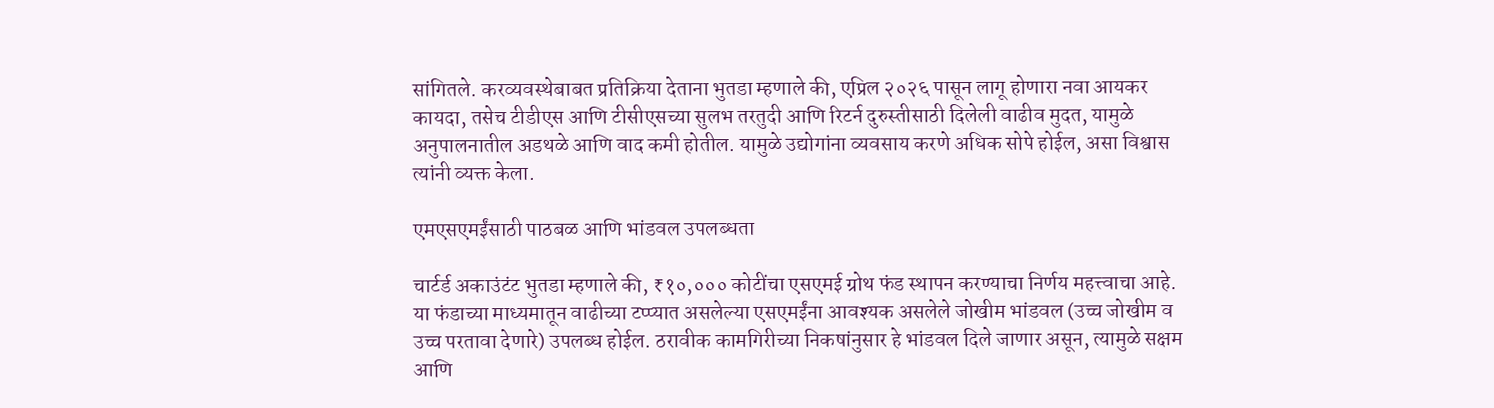सांगितले. करव्यवस्थेबाबत प्रतिक्रिया देताना भुतडा म्हणाले की, एप्रिल २०२६ पासून लागू होणारा नवा आयकर कायदा, तसेच टीडीएस आणि टीसीएसच्या सुलभ तरतुदी आणि रिटर्न दुरुस्तीसाठी दिलेली वाढीव मुदत, यामुळे अनुपालनातील अडथळे आणि वाद कमी होतील. यामुळे उद्योगांना व्यवसाय करणे अधिक सोपे होईल, असा विश्वास त्यांनी व्यक्त केला.

एमएसएमईंसाठी पाठबळ आणि भांडवल उपलब्धता

चार्टर्ड अकाउंटंट भुतडा म्हणाले की, ₹१०,००० कोटींचा एसएमई ग्रोथ फंड स्थापन करण्याचा निर्णय महत्त्वाचा आहे. या फंडाच्या माध्यमातून वाढीच्या टप्प्यात असलेल्या एसएमईंना आवश्यक असलेले जोखीम भांडवल (उच्च जोखीम व उच्च परतावा देणारे) उपलब्ध होईल. ठरावीक कामगिरीच्या निकषांनुसार हे भांडवल दिले जाणार असून, त्यामुळे सक्षम आणि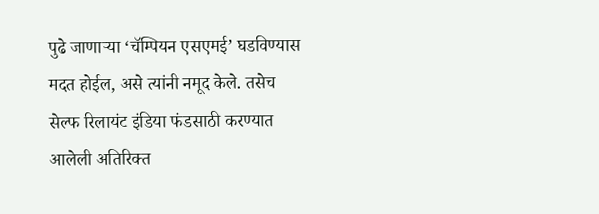पुढे जाणाऱ्या ‘चॅम्पियन एसएमई’ घडविण्यास मदत होईल, असे त्यांनी नमूद केले. तसेच सेल्फ रिलायंट इंडिया फंडसाठी करण्यात आलेली अतिरिक्त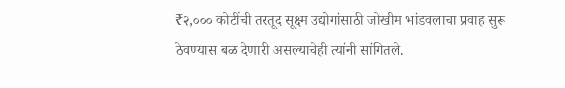₹२,००० कोटींची तरतूद सूक्ष्म उद्योगांसाठी जोखीम भांडवलाचा प्रवाह सुरू ठेवण्यास बळ देणारी असल्याचेही त्यांनी सांगितले.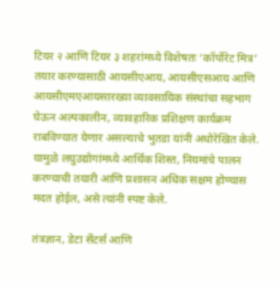टियर २ आणि टियर ३ शहरांमध्ये विशेषतः ‘कॉर्पोरेट मित्र’ तयार करण्यासाठी आयसीएआय, आयसीएसआय आणि आयसीएमएआयसारख्या व्यावसायिक संस्थांचा सहभाग घेऊन अल्पकालीन, व्यावहारिक प्रशिक्षण कार्यक्रम राबविण्यात येणार असल्याचे भुतडा यांनी अधोरेखित केले. यामुळे लघुउद्योगांमध्ये आर्थिक शिस्त, नियमांचे पालन करण्याची तयारी आणि प्रशासन अधिक सक्षम होण्यास मदत होईल, असे त्यांनी स्पष्ट केले.

तंत्रज्ञान, डेटा सेंटर्स आणि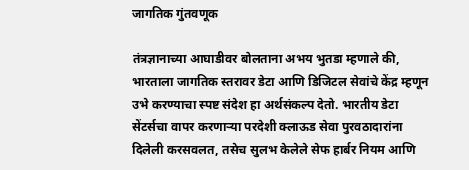जागतिक गुंतवणूक

तंत्रज्ञानाच्या आघाडीवर बोलताना अभय भुतडा म्हणाले की, भारताला जागतिक स्तरावर डेटा आणि डिजिटल सेवांचे केंद्र म्हणून उभे करण्याचा स्पष्ट संदेश हा अर्थसंकल्प देतो. भारतीय डेटा सेंटर्सचा वापर करणाऱ्या परदेशी क्लाऊड सेवा पुरवठादारांना दिलेली करसवलत, तसेच सुलभ केलेले सेफ हार्बर नियम आणि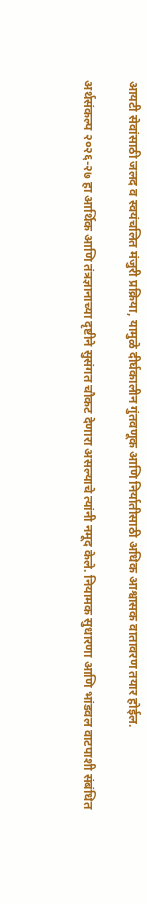आयटी सेवांसाठी जलद व स्वयंचलित मंजुरी प्रक्रिया, यामुळे दीर्घकालीन गुंतवणूक आणि निर्यातीसाठी अधिक आश्वासक वातावरण तयार होईल.

अर्थसंकल्प २०२६-२७ हा आर्थिक आणि तंत्रज्ञानाच्या दृष्टीने सुसंगत चौकट देणारा असल्याचे त्यांनी नमूद केले. नियामक सुधारणा आणि भांडवल वाटपाशी संबंधित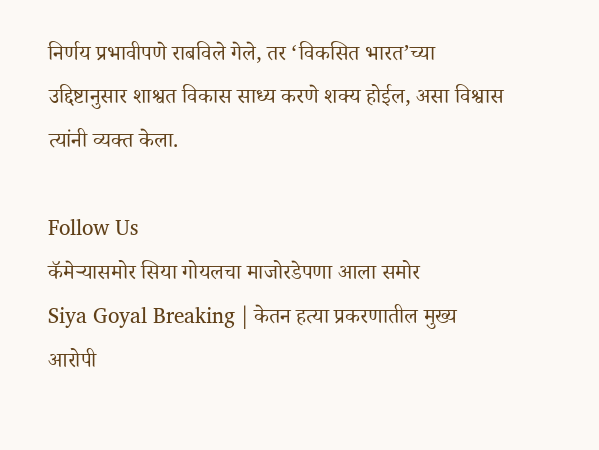निर्णय प्रभावीपणे राबविले गेले, तर ‘विकसित भारत’च्या उद्दिष्टानुसार शाश्वत विकास साध्य करणे शक्य होईल, असा विश्वास त्यांनी व्यक्त केला.

Follow Us
कॅमेऱ्यासमोर सिया गोयलचा माजोरडेपणा आला समोर
Siya Goyal Breaking | केतन हत्या प्रकरणातील मुख्य आरोपी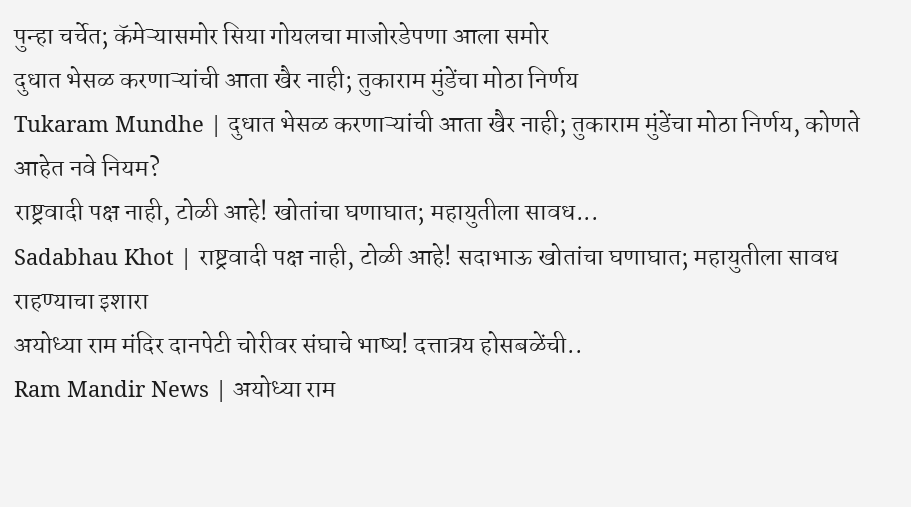पुन्हा चर्चेत; कॅमेऱ्यासमोर सिया गोयलचा माजोरडेपणा आला समोर
दुधात भेसळ करणाऱ्यांची आता खैर नाही; तुकाराम मुंडेंचा मोठा निर्णय
Tukaram Mundhe | दुधात भेसळ करणाऱ्यांची आता खैर नाही; तुकाराम मुंडेंचा मोठा निर्णय, कोणते आहेत नवे नियम?
राष्ट्रवादी पक्ष नाही, टोळी आहे! खोतांचा घणाघात; महायुतीला सावध...
Sadabhau Khot | राष्ट्रवादी पक्ष नाही, टोळी आहे! सदाभाऊ खोतांचा घणाघात; महायुतीला सावध राहण्याचा इशारा
अयोध्या राम मंदिर दानपेटी चोरीवर संघाचे भाष्य! दत्तात्रय होसबळेंची..
Ram Mandir News | अयोध्या राम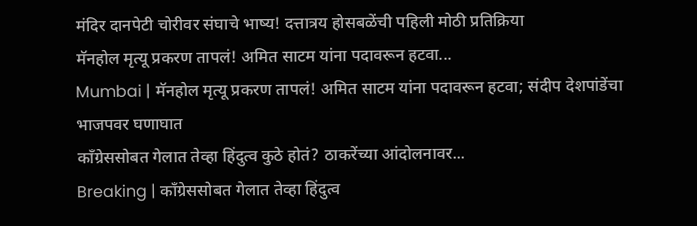मंदिर दानपेटी चोरीवर संघाचे भाष्य! दत्तात्रय होसबळेंची पहिली मोठी प्रतिक्रिया
मॅनहोल मृत्यू प्रकरण तापलं! अमित साटम यांना पदावरून हटवा...
Mumbai | मॅनहोल मृत्यू प्रकरण तापलं! अमित साटम यांना पदावरून हटवा; संदीप देशपांडेंचा भाजपवर घणाघात
काँग्रेससोबत गेलात तेव्हा हिंदुत्व कुठे होतं? ठाकरेंच्या आंदोलनावर...
Breaking | काँग्रेससोबत गेलात तेव्हा हिंदुत्व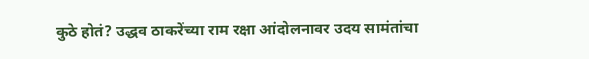कुठे होतं? उद्धव ठाकरेंच्या राम रक्षा आंदोलनावर उदय सामंतांचा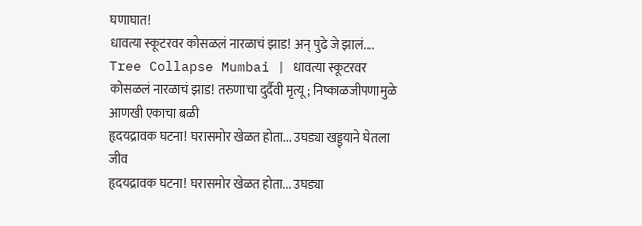घणाघात!
धावत्या स्कूटरवर कोसळलं नारळाचं झाड! अन् पुढे जे झालं....
Tree Collapse Mumbai | धावत्या स्कूटरवर कोसळलं नारळाचं झाड! तरुणाचा दुर्दैवी मृत्यू; निष्काळजीपणामुळे आणखी एकाचा बळी
हृदयद्रावक घटना! घरासमोर खेळत होता... उघड्या खड्ड्याने घेतला जीव
हृदयद्रावक घटना! घरासमोर खेळत होता... उघड्या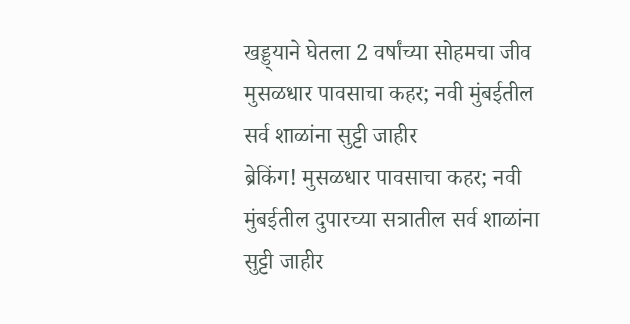खड्ड्याने घेतला 2 वर्षांच्या सोहमचा जीव
मुसळधार पावसाचा कहर; नवी मुंबईतील सर्व शाळांना सुट्टी जाहीर
ब्रेकिंग! मुसळधार पावसाचा कहर; नवी मुंबईतील दुपारच्या सत्रातील सर्व शाळांना सुट्टी जाहीर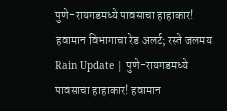पुणे-रायगडमध्ये पावसाचा हाहाकार! हवामान विभागाचा रेड अलर्ट; रस्ते जलमय
Rain Update | पुणे-रायगडमध्ये पावसाचा हाहाकार! हवामान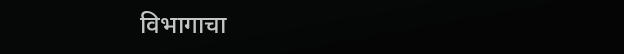विभागाचा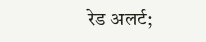रेड अलर्ट;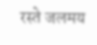रस्ते जलमय